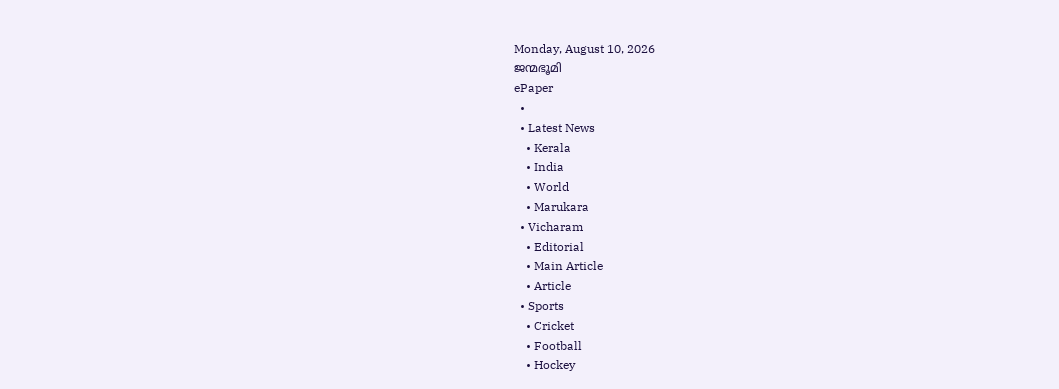Monday, August 10, 2026
ജന്മഭൂമി
ePaper
  •
  • Latest News
    • Kerala
    • India
    • World
    • Marukara
  • Vicharam
    • Editorial
    • Main Article
    • Article
  • Sports
    • Cricket
    • Football
    • Hockey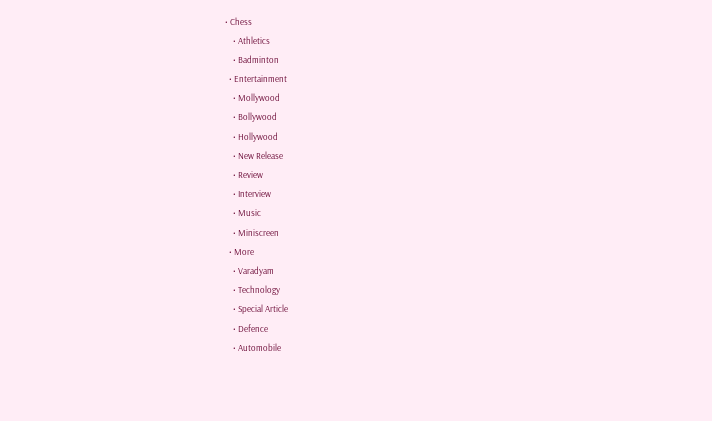• Chess
    • Athletics
    • Badminton
  • Entertainment
    • Mollywood
    • Bollywood
    • Hollywood
    • New Release
    • Review
    • Interview
    • Music
    • Miniscreen
  • More
    • Varadyam
    • Technology
    • Special Article
    • Defence
    • Automobile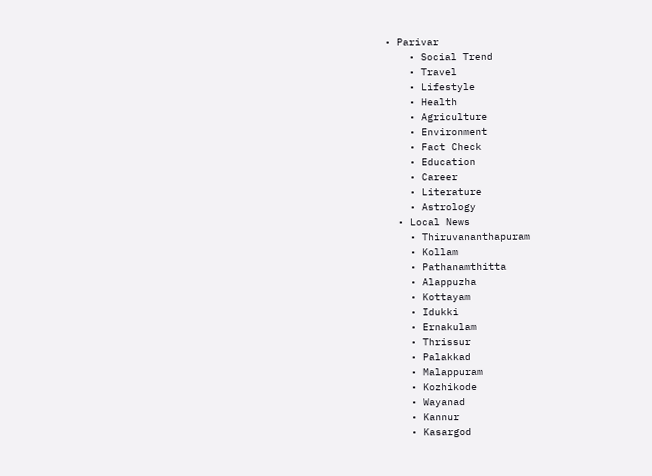• Parivar
    • Social Trend
    • Travel
    • Lifestyle
    • Health
    • Agriculture
    • Environment
    • Fact Check
    • Education
    • Career
    • Literature
    • Astrology
  • Local News
    • Thiruvananthapuram
    • Kollam
    • Pathanamthitta
    • Alappuzha
    • Kottayam
    • Idukki
    • Ernakulam
    • Thrissur
    • Palakkad
    • Malappuram
    • Kozhikode
    • Wayanad
    • Kannur
    • Kasargod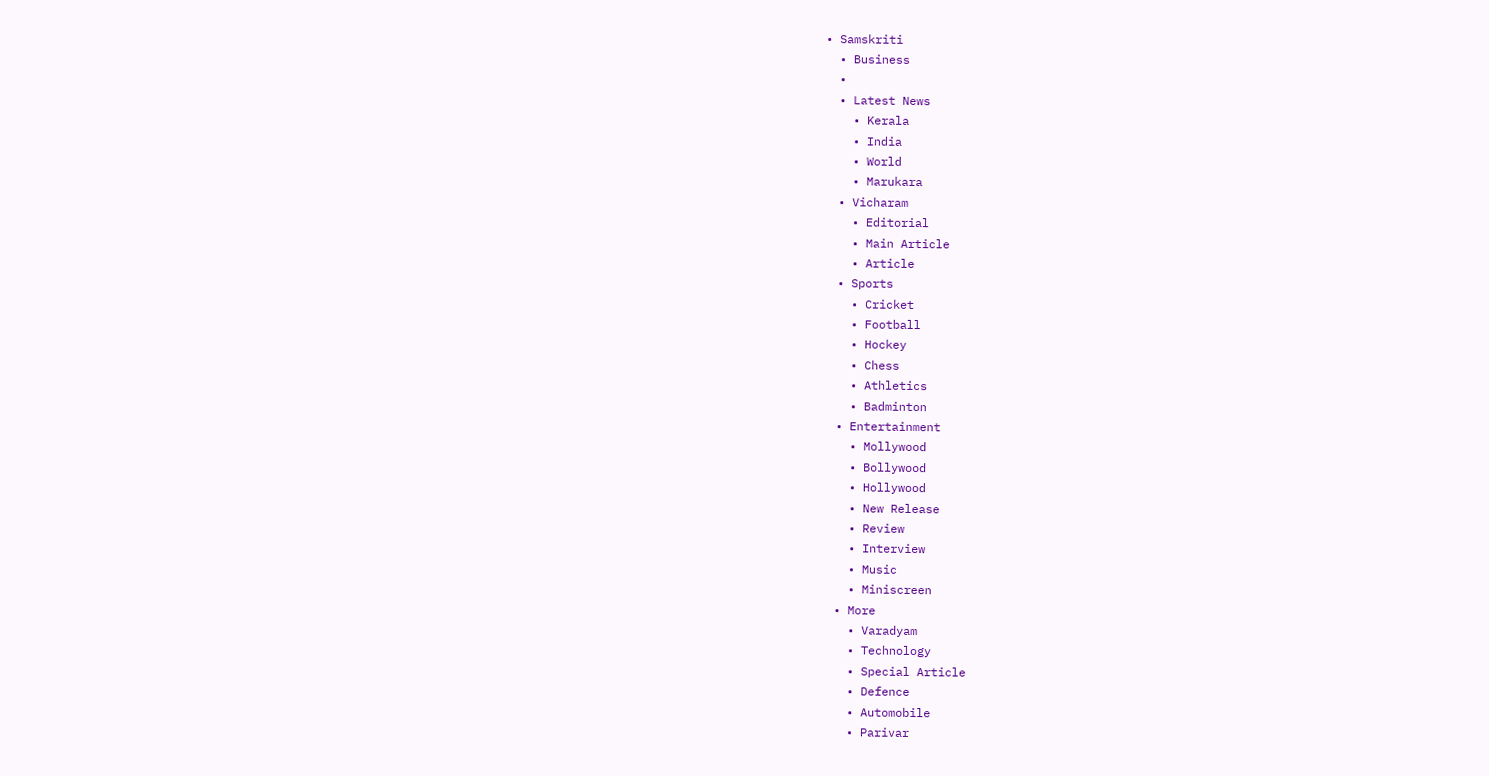• Samskriti
  • Business
  •
  • Latest News
    • Kerala
    • India
    • World
    • Marukara
  • Vicharam
    • Editorial
    • Main Article
    • Article
  • Sports
    • Cricket
    • Football
    • Hockey
    • Chess
    • Athletics
    • Badminton
  • Entertainment
    • Mollywood
    • Bollywood
    • Hollywood
    • New Release
    • Review
    • Interview
    • Music
    • Miniscreen
  • More
    • Varadyam
    • Technology
    • Special Article
    • Defence
    • Automobile
    • Parivar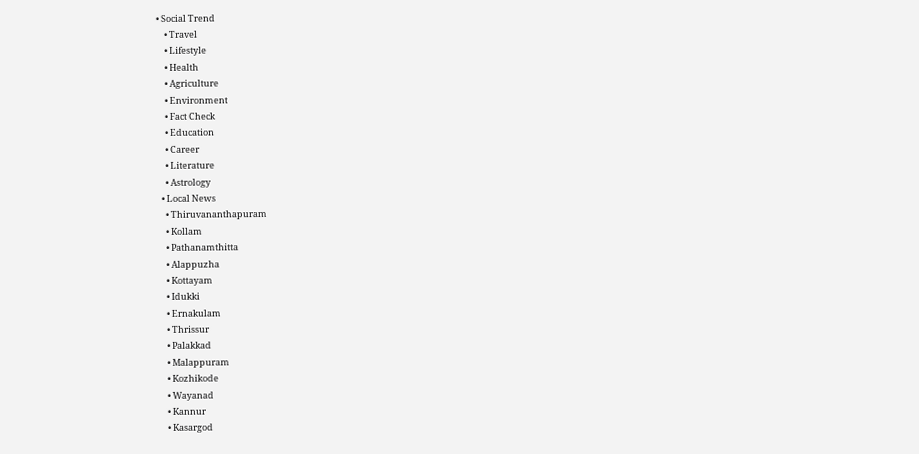• Social Trend
    • Travel
    • Lifestyle
    • Health
    • Agriculture
    • Environment
    • Fact Check
    • Education
    • Career
    • Literature
    • Astrology
  • Local News
    • Thiruvananthapuram
    • Kollam
    • Pathanamthitta
    • Alappuzha
    • Kottayam
    • Idukki
    • Ernakulam
    • Thrissur
    • Palakkad
    • Malappuram
    • Kozhikode
    • Wayanad
    • Kannur
    • Kasargod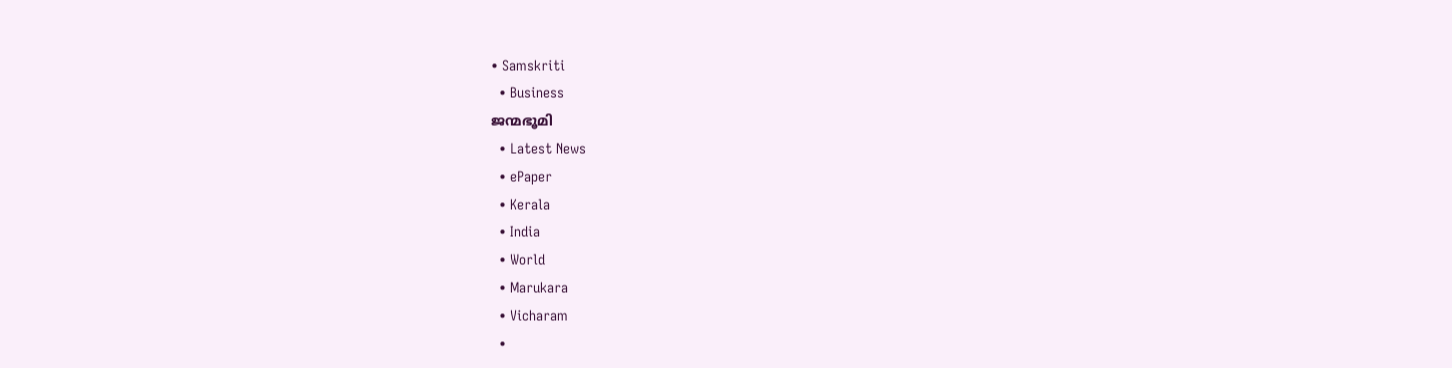• Samskriti
  • Business
ജന്മഭൂമി
  • Latest News
  • ePaper
  • Kerala
  • India
  • World
  • Marukara
  • Vicharam
  •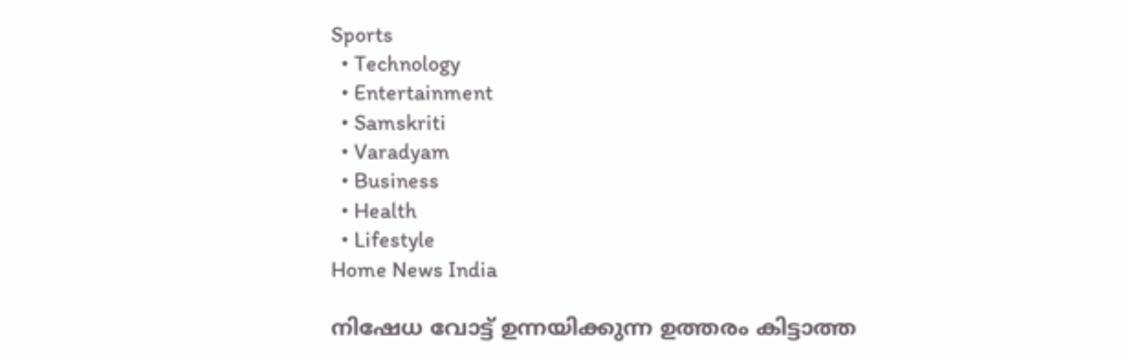Sports
  • Technology
  • Entertainment
  • Samskriti
  • Varadyam
  • Business
  • Health
  • Lifestyle
Home News India

നിഷേധ വോട്ട്‌ ഉന്നയിക്കുന്ന ഉത്തരം കിട്ടാത്ത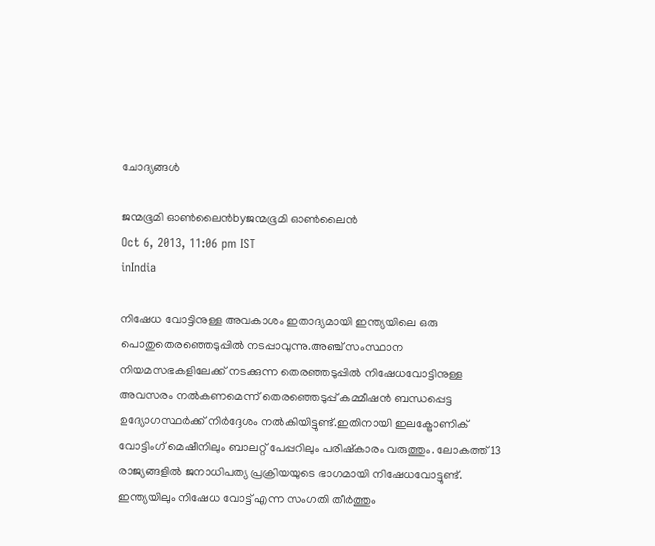ചോദ്യങ്ങള്‍

ജന്മഭൂമി ഓണ്‍ലൈന്‍byജന്മഭൂമി ഓണ്‍ലൈന്‍
Oct 6, 2013, 11:06 pm IST
inIndia

നിഷേധ വോട്ടിനുള്ള അവകാശം ഇതാദ്യമായി ഇന്ത്യയിലെ ഒരു പൊതുതെരഞ്ഞെടുപ്പില്‍ നടപ്പാവുന്നു.അഞ്ച്‌ സംസ്ഥാന നിയമസഭകളിലേക്ക്‌ നടക്കുന്ന തെരഞ്ഞടുപ്പില്‍ നിഷേധവോട്ടിനുള്ള അവസരം നല്‍കണമെന്ന്‌ തെരഞ്ഞെടുപ്പ്‌ കമ്മീഷന്‍ ബന്ധപ്പെട്ട ഉദ്യോഗസ്ഥര്‍ക്ക്‌ നിര്‍ദ്ദേശം നല്‍കിയിട്ടുണ്ട്‌.ഇതിനായി ഇലക്ട്രോണിക്‌ വോട്ടിംഗ്‌ മെഷീനിലും ബാലറ്റ്‌ പേപ്പറിലും പരിഷ്കാരം വരുത്തും. ലോകത്ത്‌ 13 രാജ്യങ്ങളില്‍ ജനാധിപത്യ പ്രക്രിയയുടെ ഭാഗമായി നിഷേധവോട്ടുണ്ട്‌. ഇന്ത്യയിലും നിഷേധ വോട്ട്‌ എന്ന സംഗതി തീര്‍ത്തും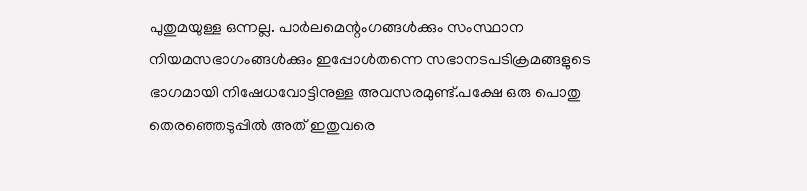പുതുമയുള്ള ഒന്നല്ല. പാര്‍ലമെന്റംഗങ്ങള്‍ക്കും സംസ്ഥാന നിയമസഭാഗംങ്ങള്‍ക്കും ഇപ്പോള്‍തന്നെ സഭാനടപടിക്രമങ്ങളുടെ ഭാഗമായി നിഷേധവോട്ടിനുള്ള അവസരമുണ്ട്‌.പക്ഷേ ഒരു പൊതു തെരഞ്ഞെടുപ്പില്‍ അത്‌ ഇതുവരെ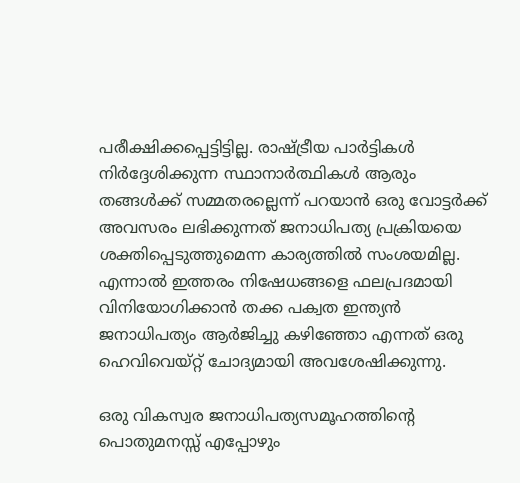പരീക്ഷിക്കപ്പെട്ടിട്ടില്ല. രാഷ്‌ട്രീയ പാര്‍ട്ടികള്‍ നിര്‍ദ്ദേശിക്കുന്ന സ്ഥാനാര്‍ത്ഥികള്‍ ആരും തങ്ങള്‍ക്ക്‌ സമ്മതരല്ലെന്ന്‌ പറയാന്‍ ഒരു വോട്ടര്‍ക്ക്‌ അവസരം ലഭിക്കുന്നത്‌ ജനാധിപത്യ പ്രക്രിയയെ ശക്തിപ്പെടുത്തുമെന്ന കാര്യത്തില്‍ സംശയമില്ല. എന്നാല്‍ ഇത്തരം നിഷേധങ്ങളെ ഫലപ്രദമായി വിനിയോഗിക്കാന്‍ തക്ക പക്വത ഇന്ത്യന്‍ ജനാധിപത്യം ആര്‍ജിച്ചു കഴിഞ്ഞോ എന്നത്‌ ഒരു ഹെവിവെയ്റ്റ്‌ ചോദ്യമായി അവശേഷിക്കുന്നു.

ഒരു വികസ്വര ജനാധിപത്യസമൂഹത്തിന്റെ പൊതുമനസ്സ്‌ എപ്പോഴും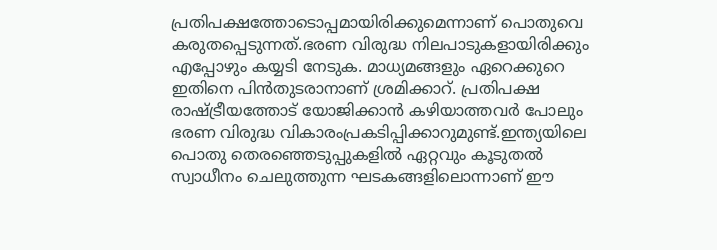പ്രതിപക്ഷത്തോടൊപ്പമായിരിക്കുമെന്നാണ്‌ പൊതുവെ കരുതപ്പെടുന്നത്‌.ഭരണ വിരുദ്ധ നിലപാടുകളായിരിക്കും എപ്പോഴും കയ്യടി നേടുക. മാധ്യമങ്ങളും ഏറെക്കുറെ ഇതിനെ പിന്‍തുടരാനാണ്‌ ശ്രമിക്കാറ്‌. പ്രതിപക്ഷ രാഷ്‌ട്രീയത്തോട്‌ യോജിക്കാന്‍ കഴിയാത്തവര്‍ പോലും ഭരണ വിരുദ്ധ വികാരംപ്രകടിപ്പിക്കാറുമുണ്ട്‌.ഇന്ത്യയിലെ പൊതു തെരഞ്ഞെടുപ്പുകളില്‍ ഏറ്റവും കൂടുതല്‍ സ്വാധീനം ചെലുത്തുന്ന ഘടകങ്ങളിലൊന്നാണ്‌ ഈ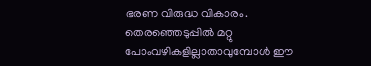ഭരണ വിരുദ്ധ വികാരം. തെരഞ്ഞെടുപ്പില്‍ മറ്റു പോംവഴികളില്ലാതാവുമ്പോള്‍ ഈ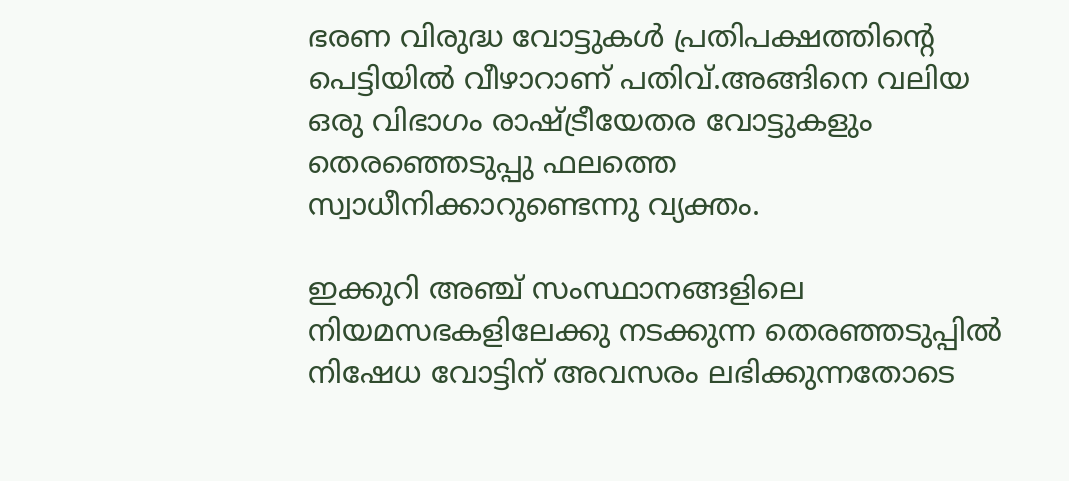ഭരണ വിരുദ്ധ വോട്ടുകള്‍ പ്രതിപക്ഷത്തിന്റെ പെട്ടിയില്‍ വീഴാറാണ്‌ പതിവ്‌.അങ്ങിനെ വലിയ ഒരു വിഭാഗം രാഷ്‌ട്രീയേതര വോട്ടുകളും തെരഞ്ഞെടുപ്പു ഫലത്തെ സ്വാധീനിക്കാറുണ്ടെന്നു വ്യക്തം.

ഇക്കുറി അഞ്ച്‌ സംസ്ഥാനങ്ങളിലെ നിയമസഭകളിലേക്കു നടക്കുന്ന തെരഞ്ഞടുപ്പില്‍ നിഷേധ വോട്ടിന്‌ അവസരം ലഭിക്കുന്നതോടെ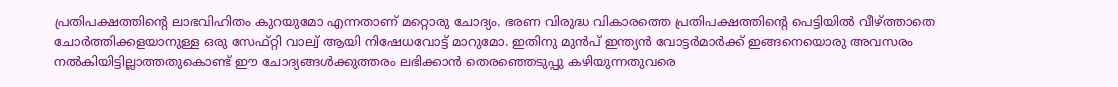പ്രതിപക്ഷത്തിന്റെ ലാഭവിഹിതം കുറയുമോ എന്നതാണ്‌ മറ്റൊരു ചോദ്യം. ഭരണ വിരുദ്ധ വികാരത്തെ പ്രതിപക്ഷത്തിന്റെ പെട്ടിയില്‍ വീഴ്ത്താതെ ചോര്‍ത്തിക്കളയാനുള്ള ഒരു സേഫ്റ്റി വാല്വ്‌ ആയി നിഷേധവോട്ട്‌ മാറുമോ. ഇതിനു മുന്‍പ്‌ ഇന്ത്യന്‍ വോട്ടര്‍മാര്‍ക്ക്‌ ഇങ്ങനെയൊരു അവസരം നല്‍കിയിട്ടില്ലാത്തതുകൊണ്ട്‌ ഈ ചോദ്യങ്ങള്‍ക്കുത്തരം ലഭിക്കാന്‍ തെരഞ്ഞെടുപ്പു കഴിയുന്നതുവരെ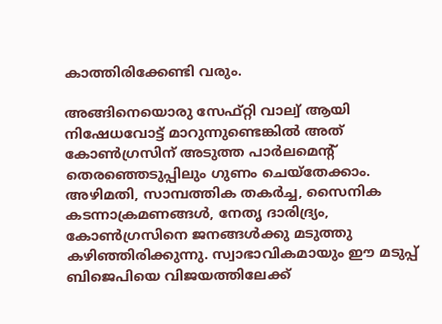കാത്തിരിക്കേണ്ടി വരും.

അങ്ങിനെയൊരു സേഫ്റ്റി വാല്വ്‌ ആയി നിഷേധവോട്ട്‌ മാറുന്നുണ്ടെങ്കില്‍ അത്‌ കോണ്‍ഗ്രസിന്‌ അടുത്ത പാര്‍ലമെന്റ്‌ തെരഞ്ഞെടുപ്പിലും ഗുണം ചെയ്തേക്കാം. അഴിമതി, സാമ്പത്തിക തകര്‍ച്ച, സൈനിക കടന്നാക്രമണങ്ങള്‍, നേതൃ ദാരിദ്ര്യം, കോണ്‍ഗ്രസിനെ ജനങ്ങള്‍ക്കു മടുത്തു കഴിഞ്ഞിരിക്കുന്നു. സ്വാഭാവികമായും ഈ മടുപ്പ്‌ ബിജെപിയെ വിജയത്തിലേക്ക്‌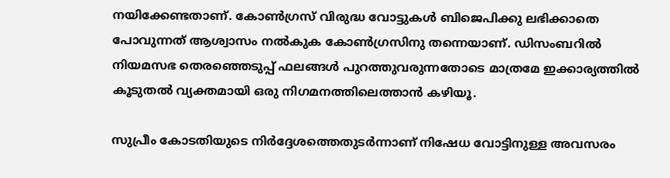നയിക്കേണ്ടതാണ്‌. കോണ്‍ഗ്രസ്‌ വിരുദ്ധ വോട്ടുകള്‍ ബിജെപിക്കു ലഭിക്കാതെ പോവുന്നത്‌ ആശ്വാസം നല്‍കുക കോണ്‍ഗ്രസിനു തന്നെയാണ്‌. ഡിസംബറില്‍ നിയമസഭ തെരഞ്ഞെടുപ്പ്‌ ഫലങ്ങള്‍ പുറത്തുവരുന്നതോടെ മാത്രമേ ഇക്കാര്യത്തില്‍ കൂടുതല്‍ വ്യക്തമായി ഒരു നിഗമനത്തിലെത്താന്‍ കഴിയൂ.

സുപ്രീം കോടതിയുടെ നിര്‍ദ്ദേശത്തെതുടര്‍ന്നാണ്‌ നിഷേധ വോട്ടിനുള്ള അവസരം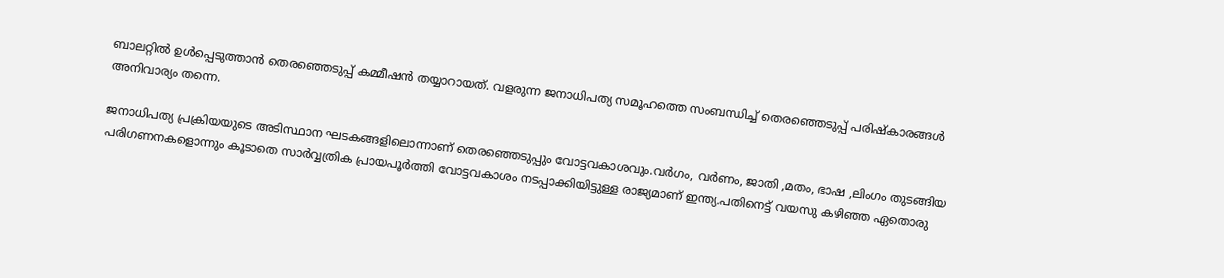ബാലറ്റില്‍ ഉള്‍പ്പെടുത്താന്‍ തെരഞ്ഞെടുപ്പ്‌ കമ്മീഷന്‍ തയ്യാറായത്‌. വളരുന്ന ജനാധിപത്യ സമൂഹത്തെ സംബന്ധിച്ച്‌ തെരഞ്ഞെടുപ്പ്‌ പരിഷ്കാരങ്ങള്‍ അനിവാര്യം തന്നെ.

ജനാധിപത്യ പ്രക്രിയയുടെ അടിസ്ഥാന ഘടകങ്ങളിലൊന്നാണ്‌ തെരഞ്ഞെടുപ്പും വോട്ടവകാശവും.വര്‍ഗം, വര്‍ണം, ജാതി ,മതം, ഭാഷ ,ലിംഗം തുടങ്ങിയ പരിഗണനകളൊന്നും കൂടാതെ സാര്‍വ്വത്രിക പ്രായപൂര്‍ത്തി വോട്ടവകാശം നടപ്പാക്കിയിട്ടുള്ള രാജ്യമാണ്‌ ഇന്ത്യ.പതിനെട്ട്‌ വയസു കഴിഞ്ഞ ഏതൊരു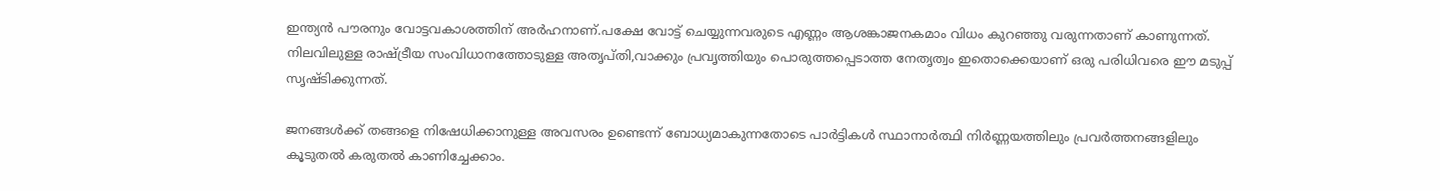ഇന്ത്യന്‍ പൗരനും വോട്ടവകാശത്തിന്‌ അര്‍ഹനാണ്‌.പക്ഷേ വോട്ട്‌ ചെയ്യുന്നവരുടെ എണ്ണം ആശങ്കാജനകമാം വിധം കുറഞ്ഞു വരുന്നതാണ്‌ കാണുന്നത്‌. നിലവിലുള്ള രാഷ്‌ട്രീയ സംവിധാനത്തോടുള്ള അതൃപ്തി,വാക്കും പ്രവൃത്തിയും പൊരുത്തപ്പെടാത്ത നേതൃത്വം ഇതൊക്കെയാണ്‌ ഒരു പരിധിവരെ ഈ മടുപ്പ്‌ സൃഷ്ടിക്കുന്നത്‌.

ജനങ്ങള്‍ക്ക്‌ തങ്ങളെ നിഷേധിക്കാനുള്ള അവസരം ഉണ്ടെന്ന്‌ ബോധ്യമാകുന്നതോടെ പാര്‍ട്ടികള്‍ സ്ഥാനാര്‍ത്ഥി നിര്‍ണ്ണയത്തിലും പ്രവര്‍ത്തനങ്ങളിലും കൂടുതല്‍ കരുതല്‍ കാണിച്ചേക്കാം.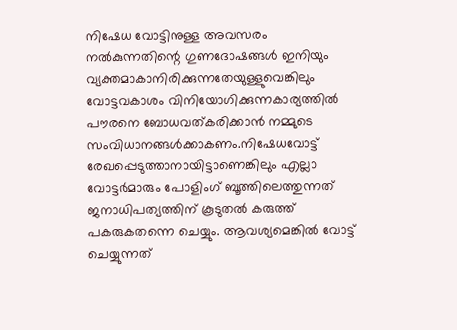നിഷേധ വോട്ടിനുള്ള അവസരം നല്‍കുന്നതിന്റെ ഗുണദോഷങ്ങള്‍ ഇനിയും വ്യക്തമാകാനിരിക്കുന്നതേയുള്ളുവെങ്കിലും വോട്ടവകാശം വിനിയോഗിക്കുന്നകാര്യത്തില്‍ പൗരനെ ബോധവത്കരിക്കാന്‍ നമ്മുടെ സംവിധാനങ്ങള്‍ക്കാകണം.നിഷേധവോട്ട്‌ രേഖപ്പെടുത്താനായിട്ടാണെങ്കിലും എല്ലാ വോട്ടര്‍മാരും പോളിംഗ്‌ ബൂത്തിലെത്തുന്നത്‌ ജനാധിപത്യത്തിന്‌ കൂടുതല്‍ കരുത്ത്‌ പകരുകതന്നെ ചെയ്യും. ആവശ്യമെങ്കില്‍ വോട്ട്‌ ചെയ്യുന്നത്‌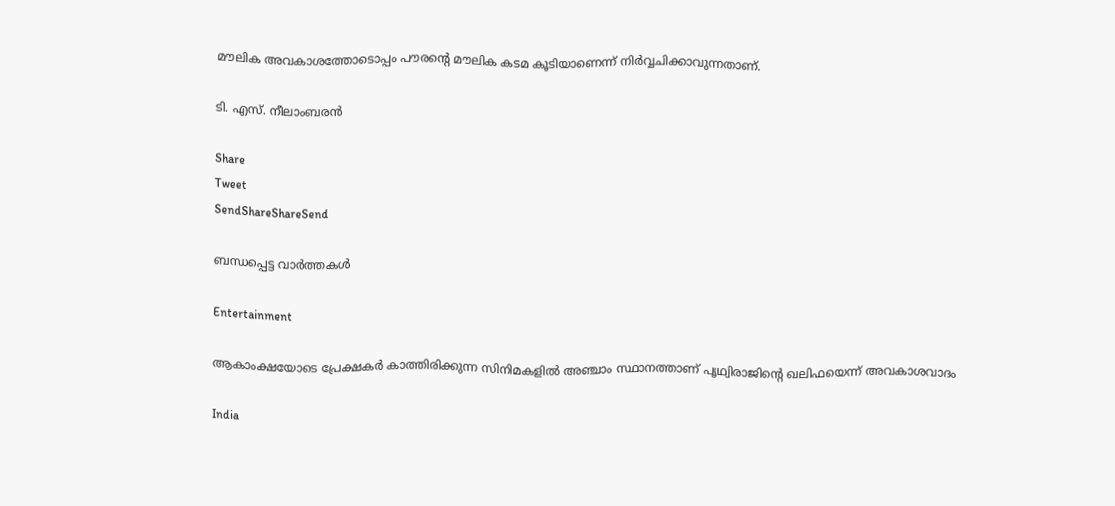മൗലിക അവകാശത്തോടൊപ്പം പൗരന്റെ മൗലിക കടമ കൂടിയാണെന്ന്‌ നിര്‍വ്വചിക്കാവുന്നതാണ്‌.

ടി. എസ്‌. നീലാംബരന്‍

Share
Tweet
SendShareShareSend

ബന്ധപ്പെട്ട വാര്‍ത്തകള്‍

Entertainment

ആകാംക്ഷയോടെ പ്രേക്ഷകര്‍ കാത്തിരിക്കുന്ന സിനിമകളില്‍ അഞ്ചാം സ്ഥാനത്താണ് പൃഥ്വിരാജിന്റെ ഖലിഫയെന്ന് അവകാശവാദം

India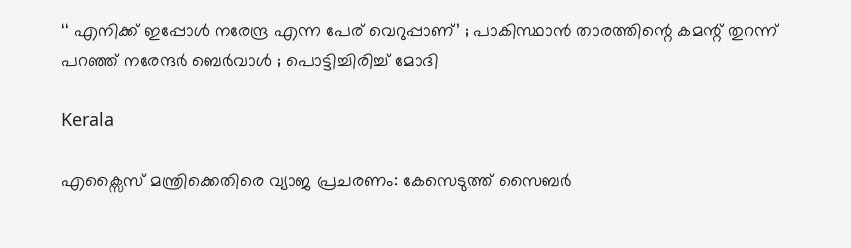‘‘ എനിക്ക് ഇപ്പോൾ നരേന്ദ്ര എന്ന പേര് വെറുപ്പാണ്’ ; പാകിസ്ഥാൻ താരത്തിന്റെ കമന്റ് തുറന്ന് പറഞ്ഞ് നരേന്ദർ ബെർവാൾ ; പൊട്ടിച്ചിരിച്ച് മോദി

Kerala

എക്സൈസ് മന്ത്രിക്കെതിരെ വ്യാജ പ്രചരണം: കേസെടുത്ത് സൈബര്‍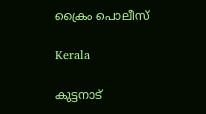ക്രൈം പൊലീസ്

Kerala

കുട്ടനാട്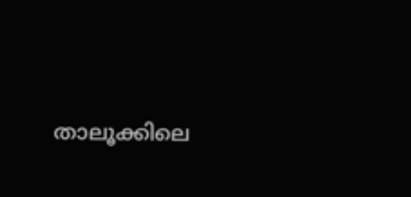താലൂക്കിലെ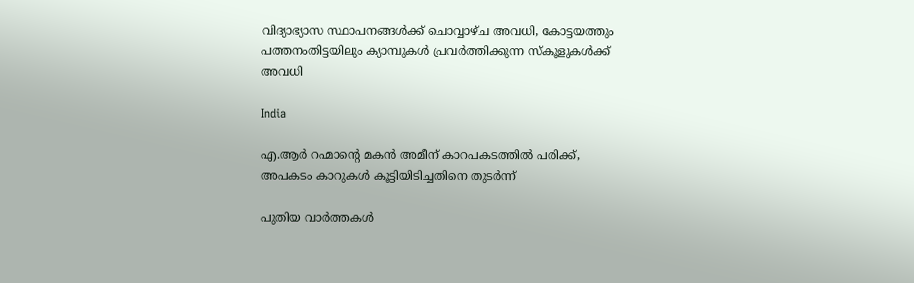വിദ്യാഭ്യാസ സ്ഥാപനങ്ങള്‍ക്ക് ചൊവ്വാഴ്ച അവധി, കോട്ടയത്തും പത്തനംതിട്ടയിലും ക്യാമ്പുകള്‍ പ്രവര്‍ത്തിക്കുന്ന സ്‌കൂളുകള്‍ക്ക് അവധി

India

എ.ആര്‍ റഹ്മാന്റെ മകൻ അമീന് കാറപകടത്തില്‍ പരിക്ക്, അപകടം കാറുകള്‍ കൂട്ടിയിടിച്ചതിനെ തുടര്‍ന്ന്

പുതിയ വാര്‍ത്തകള്‍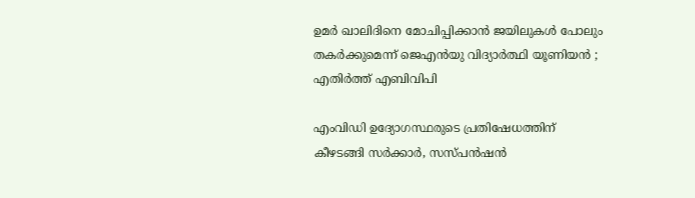ഉമർ ഖാലിദിനെ മോചിപ്പിക്കാൻ ജയിലുകൾ പോലും തകർക്കുമെന്ന് ജെഎൻയു വിദ്യാർത്ഥി യൂണിയൻ ; എതിർത്ത് എബിവിപി

എംവിഡി ഉദ്യോഗസ്ഥരുടെ പ്രതിഷേധത്തിന് കീഴടങ്ങി സര്‍ക്കാര്‍, സസ്പന്‍ഷന്‍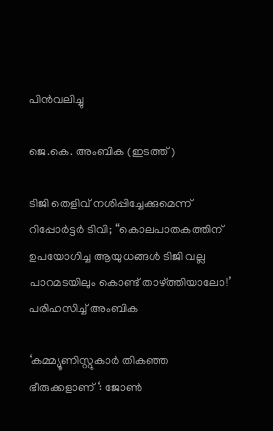പിന്‍വലിച്ചു

ജെ.കെ. അംബിക (ഇടത്ത്)

ടിജി തെളിവ് നശിപ്പിച്ചേക്കുമെന്ന് റിപ്പോര്‍ട്ടര്‍ ടിവി; “കൊലപാതകത്തിന് ഉപയോഗിച്ച ആയുധങ്ങൾ ടിജി വല്ല പാറമടയിലും കൊണ്ട് താഴ്‌ത്തിയാലോ!’ പരിഹസിച്ച് അംബിക

‘കമ്മ്യൂണിസ്റ്റുകാർ തികഞ്ഞ ഭീരുക്കളാണ് ‘: ജോൺ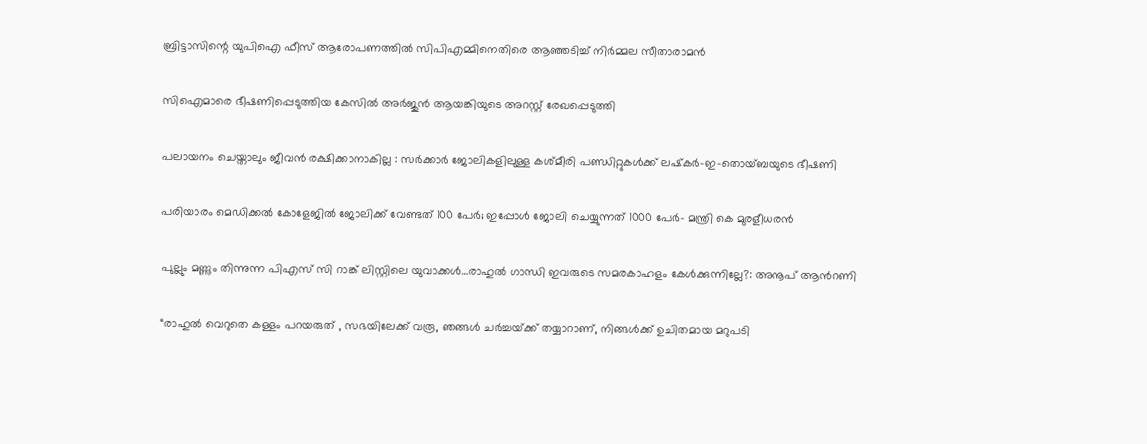ബ്രിട്ടാസിന്റെ യുപിഐ ഫീസ് ആരോപണത്തിൽ സിപിഎമ്മിനെതിരെ ആഞ്ഞടിച്ച് നിർമ്മല സീതാരാമൻ

സിഐമാരെ ഭീഷണിപ്പെടുത്തിയ കേസില്‍ അര്‍ജുന്‍ ആയങ്കിയുടെ അറസ്റ്റ് രേഖപ്പെടുത്തി

പലായനം ചെയ്താലും ജീവൻ രക്ഷിക്കാനാകില്ല : സർക്കാർ ജോലികളിലുള്ള കശ്മീരി പണ്ഡിറ്റുകൾക്ക് ലഷ്‌കർ-ഇ-തൊയ്ബയുടെ ഭീഷണി

പരിയാരം മെഡിക്കല്‍ കോളേജില്‍ ജോലിക്ക് വേണ്ടത് 100 പേര്‍; ഇപ്പോള്‍ ജോലി ചെയ്യുന്നത് 1000 പേര്‍- മന്ത്രി കെ മുരളീധരന്‍

പുല്ലും മണ്ണും തിന്നുന്ന പിഎസ് സി റാങ്ക് ലിസ്റ്റിലെ യുവാക്കള്‍…രാഹുല്‍ ഗാന്ധി ഇവരുടെ സമരകാഹളം കേള്‍ക്കുന്നില്ലേ?: അനൂപ് ആന്‍റണി

“രാഹുൽ വെറുതെ കള്ളം പറയരുത് , സഭയിലേക്ക് വരൂ, ഞങ്ങൾ ചർച്ചയ്‌ക്ക് തയ്യാറാണ്, നിങ്ങൾക്ക് ഉചിതമായ മറുപടി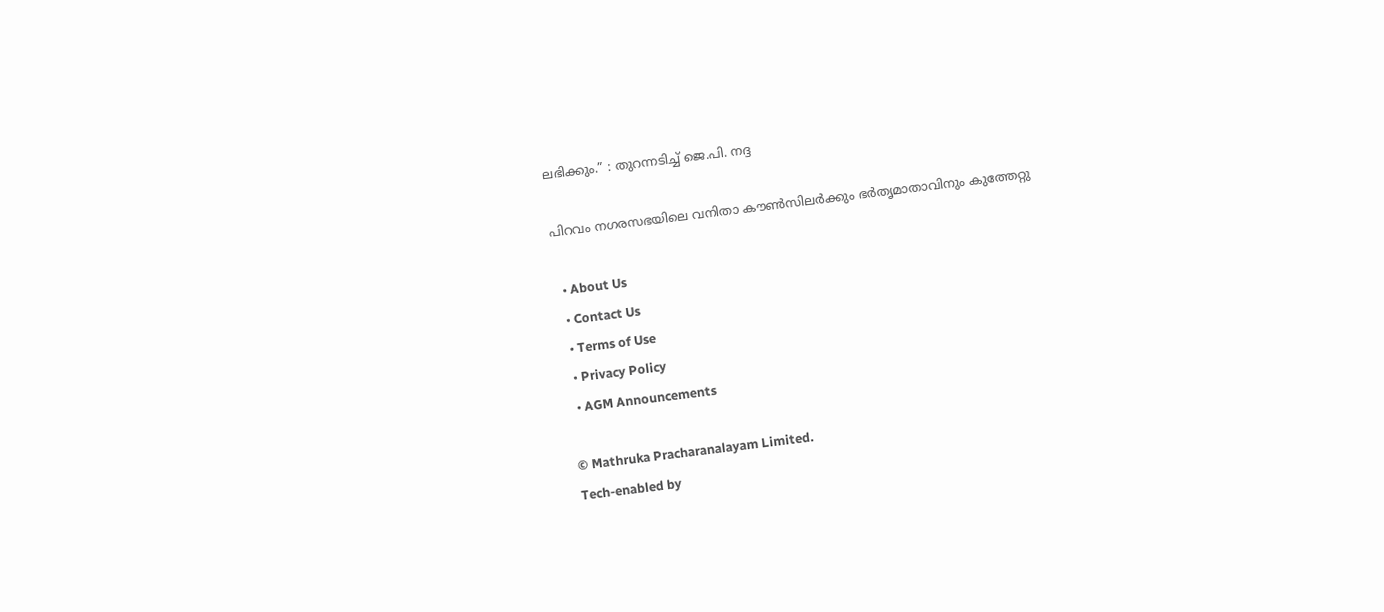ലഭിക്കും.” : തുറന്നടിച്ച് ജെ.പി. നദ്ദ

പിറവം നഗരസഭയിലെ വനിതാ കൗണ്‍സിലര്‍ക്കും ഭര്‍തൃമാതാവിനും കുത്തേറ്റു

  • About Us
  • Contact Us
  • Terms of Use
  • Privacy Policy
  • AGM Announcements

© Mathruka Pracharanalayam Limited.
Tech-enabled by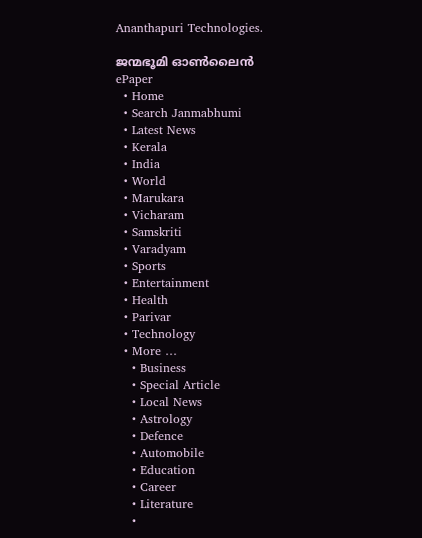Ananthapuri Technologies.

ജന്മഭൂമി ഓണ്‍ലൈന്‍
ePaper
  • Home
  • Search Janmabhumi
  • Latest News
  • Kerala
  • India
  • World
  • Marukara
  • Vicharam
  • Samskriti
  • Varadyam
  • Sports
  • Entertainment
  • Health
  • Parivar
  • Technology
  • More …
    • Business
    • Special Article
    • Local News
    • Astrology
    • Defence
    • Automobile
    • Education
    • Career
    • Literature
    •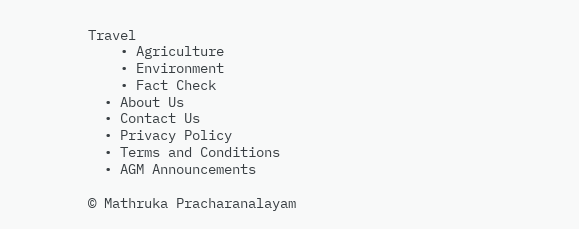Travel
    • Agriculture
    • Environment
    • Fact Check
  • About Us
  • Contact Us
  • Privacy Policy
  • Terms and Conditions
  • AGM Announcements

© Mathruka Pracharanalayam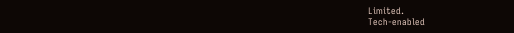Limited.
Tech-enabled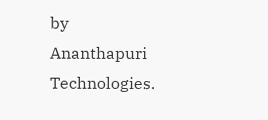by Ananthapuri Technologies.